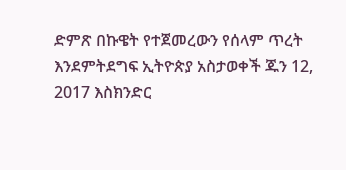ድምጽ በኩዌት የተጀመረውን የሰላም ጥረት እንደምትደግፍ ኢትዮጵያ አስታወቀች ጁን 12, 2017 እስክንድር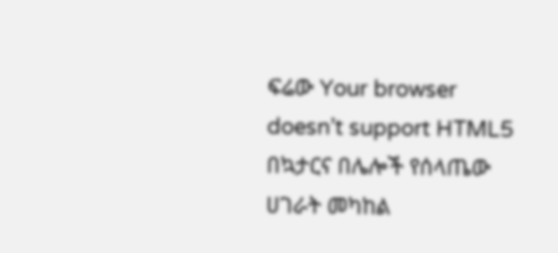ፍሬው Your browser doesn’t support HTML5 በኳታርና በሌሎች የሰላጤው ሀገራት መካከል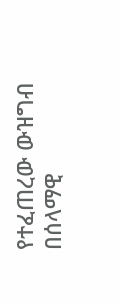የተፈጠረው ውዝግብ በሰላማዊ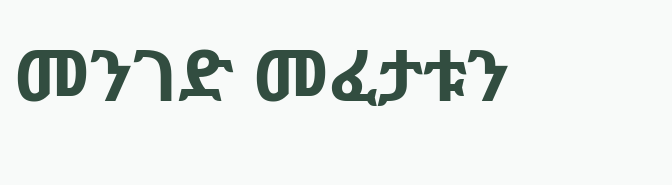መንገድ መፈታቱን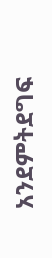አንደምትደግፍ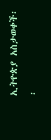ኢትዮጵያ አስታወቀች፡፡